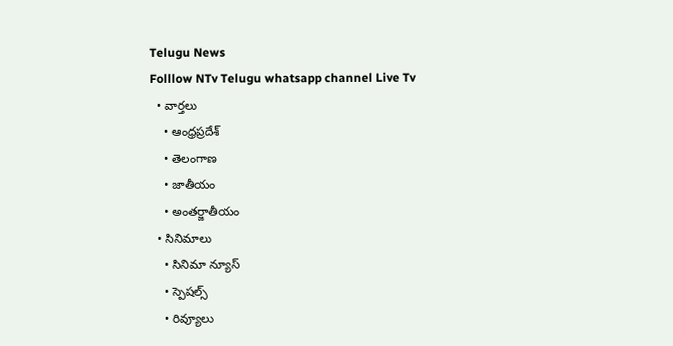Telugu News
Folllow NTv Telugu whatsapp channel Live Tv
  • వార్తలు
    • ఆంధ్రప్రదేశ్
    • తెలంగాణ
    • జాతీయం
    • అంతర్జాతీయం
  • సినిమాలు
    • సినిమా న్యూస్
    • స్పెషల్స్
    • రివ్యూలు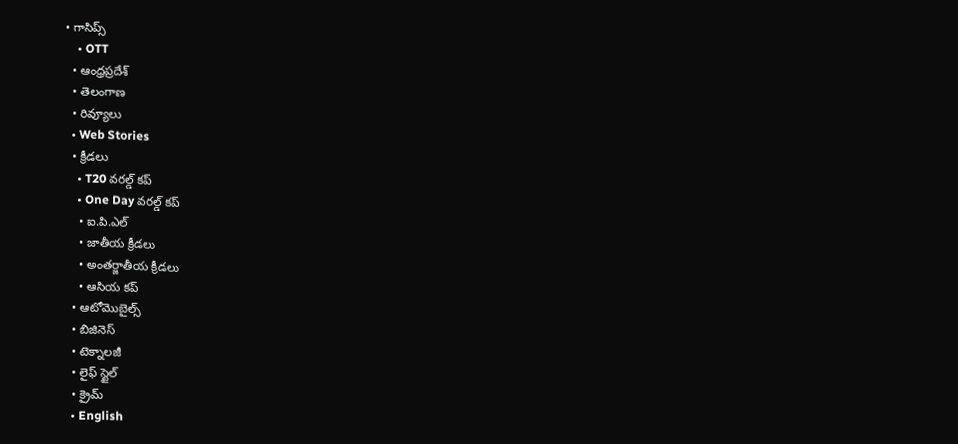• గాసిప్స్
    • OTT
  • ఆంధ్రప్రదేశ్
  • తెలంగాణ
  • రివ్యూలు
  • Web Stories
  • క్రీడలు
    • T20 వరల్డ్ కప్
    • One Day వరల్డ్ కప్
    • ఐ.పి.ఎల్
    • జాతీయ క్రీడలు
    • అంతర్జాతీయ క్రీడలు
    • ఆసియ కప్
  • ఆటోమొబైల్స్
  • బిజినెస్‌
  • టెక్నాలజీ
  • లైఫ్ స్టైల్
  • క్రైమ్
  • English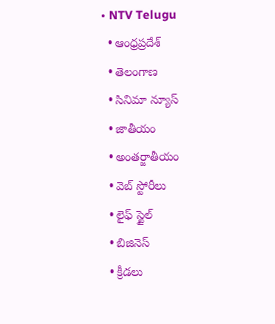• NTV Telugu
  • ఆంధ్రప్రదేశ్
  • తెలంగాణ
  • సినిమా న్యూస్
  • జాతీయం
  • అంతర్జాతీయం
  • వెబ్ స్టోరీలు
  • లైఫ్ స్టైల్
  • బిజినెస్‌
  • క్రీడలు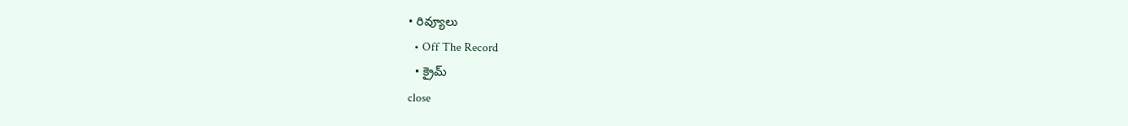• రివ్యూలు
  • Off The Record
  • క్రైమ్
close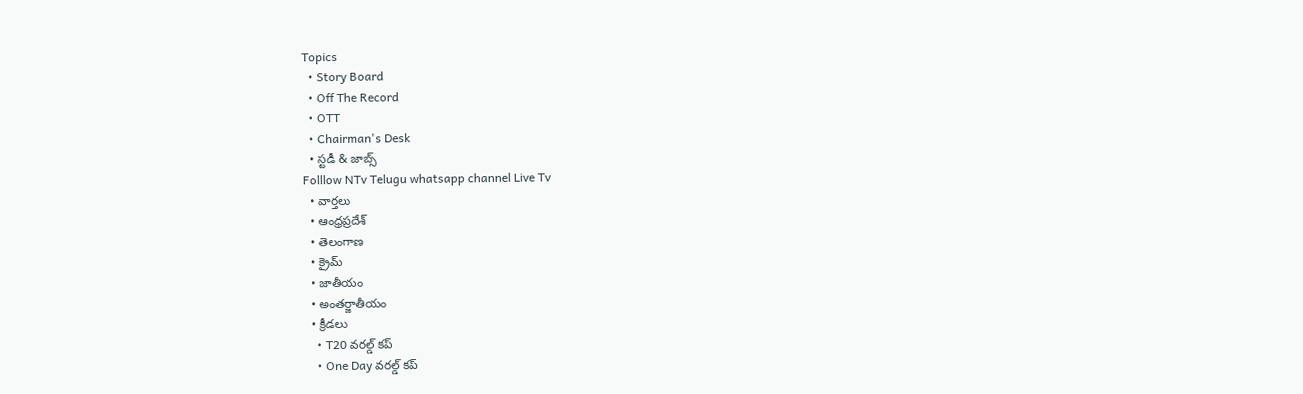Topics
  • Story Board
  • Off The Record
  • OTT
  • Chairman's Desk
  • స్టడీ & జాబ్స్
Folllow NTv Telugu whatsapp channel Live Tv
  • వార్తలు
  • ఆంధ్రప్రదేశ్
  • తెలంగాణ
  • క్రైమ్
  • జాతీయం
  • అంతర్జాతీయం
  • క్రీడలు
    • T20 వరల్డ్ కప్
    • One Day వరల్డ్ కప్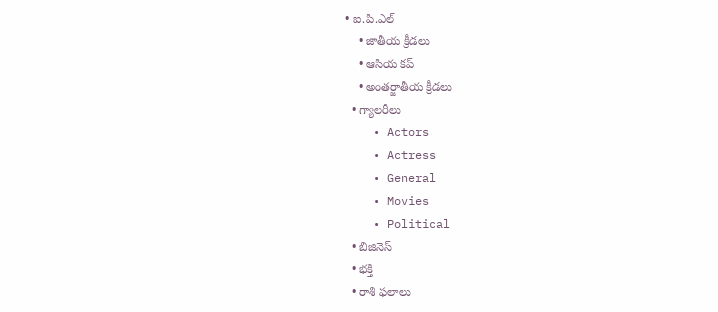• ఐ.పి.ఎల్
    • జాతీయ క్రీడలు
    • ఆసియ కప్
    • అంతర్జాతీయ క్రీడలు
  • గ్యాలరీలు
    • Actors
    • Actress
    • General
    • Movies
    • Political
  • బిజినెస్‌
  • భక్తి
  • రాశి ఫలాలు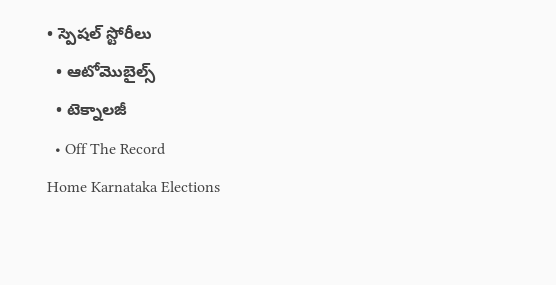• స్పెషల్‌ స్టోరీలు
  • ఆటోమొబైల్స్
  • టెక్నాలజీ
  • Off The Record
Home Karnataka Elections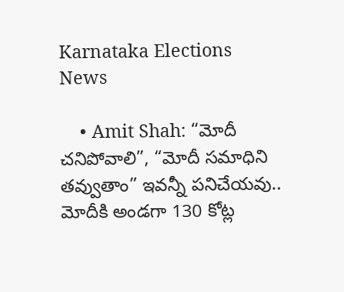Karnataka Elections News

    • Amit Shah: “మోదీ చనిపోవాలి”, “మోదీ సమాధిని తవ్వుతాం” ఇవన్నీ పనిచేయవు.. మోదీకి అండగా 130 కోట్ల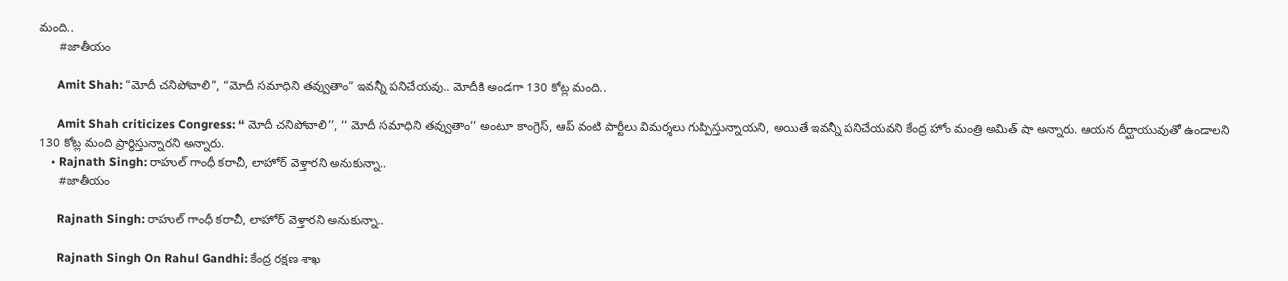మంది..
      #జాతీయం

      Amit Shah: “మోదీ చనిపోవాలి”, “మోదీ సమాధిని తవ్వుతాం” ఇవన్నీ పనిచేయవు.. మోదీకి అండగా 130 కోట్ల మంది..

      Amit Shah criticizes Congress: ‘‘ మోదీ చనిపోవాలి’’, ‘‘ మోదీ సమాధిని తవ్వుతాం’’ అంటూ కాంగ్రెస్, ఆప్ వంటి పార్టీలు విమర్శలు గుప్పిస్తున్నాయని, అయితే ఇవన్నీ పనిచేయవని కేంద్ర హోం మంత్రి అమిత్ షా అన్నారు. ఆయన దీర్ఘాయువుతో ఉండాలని 130 కోట్ల మంది ప్రార్థిస్తున్నారని అన్నారు.
    • Rajnath Singh: రాహుల్ గాంధీ కరాచీ, లాహోర్ వెళ్తారని అనుకున్నా..
      #జాతీయం

      Rajnath Singh: రాహుల్ గాంధీ కరాచీ, లాహోర్ వెళ్తారని అనుకున్నా..

      Rajnath Singh On Rahul Gandhi: కేంద్ర రక్షణ శాఖ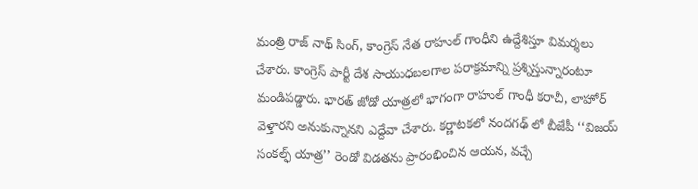మంత్రి రాజ్ నాథ్ సింగ్, కాంగ్రెస్ నేత రాహుల్ గాంధీని ఉద్దేశిస్తూ విమర్శలు చేశారు. కాంగ్రెస్ పార్టీ దేశ సాయుధబలగాల పరాక్రమాన్ని ప్రశ్నిస్తున్నారంటూ మండిపడ్డారు. భారత్ జోడో యాత్రలో భాగంగా రాహుల్ గాంధీ కరాచీ, లాహోర్ వెళ్తారని అనుకున్నానని ఎద్దేవా చేశారు. కర్ణాటకలో నందగఢ్ లో బీజేపీ ‘‘విజయ్ సంకల్ఫ్ యాత్ర’’ రెండో విడతను ప్రారంభించిన ఆయన, వచ్చే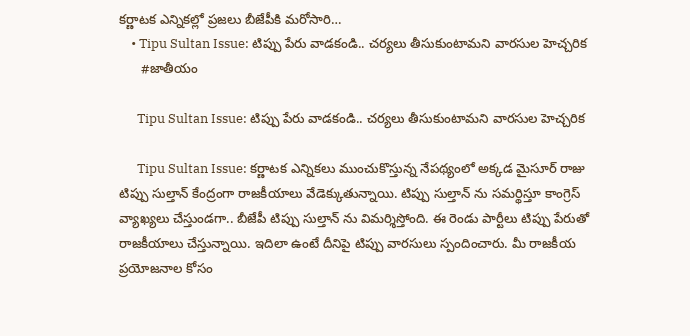కర్ణాటక ఎన్నికల్లో ప్రజలు బీజేపీకి మరోసారి…
    • Tipu Sultan Issue: టిప్పు పేరు వాడకండి.. చర్యలు తీసుకుంటామని వారసుల హెచ్చరిక
      #జాతీయం

      Tipu Sultan Issue: టిప్పు పేరు వాడకండి.. చర్యలు తీసుకుంటామని వారసుల హెచ్చరిక

      Tipu Sultan Issue: కర్ణాటక ఎన్నికలు ముంచుకొస్తున్న నేపథ్యంలో అక్కడ మైసూర్ రాజు టిప్పు సుల్తాన్ కేంద్రంగా రాజకీయాలు వేడెక్కుతున్నాయి. టిప్పు సుల్తాన్ ను సమర్థిస్తూ కాంగ్రెస్ వ్యాఖ్యలు చేస్తుండగా.. బీజేపీ టిప్పు సుల్తాన్ ను విమర్శిస్తోంది. ఈ రెండు పార్టీలు టిప్పు పేరుతో రాజకీయాలు చేస్తున్నాయి. ఇదిలా ఉంటే దీనిపై టిప్పు వారసులు స్పందించారు. మీ రాజకీయ ప్రయోజనాల కోసం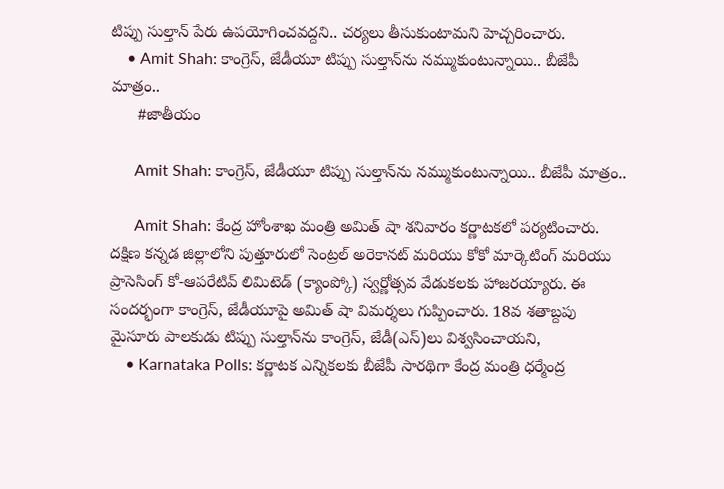టిప్పు సుల్తాన్ పేరు ఉపయోగించవద్దని.. చర్యలు తీసుకుంటామని హెచ్చరించారు.
    • Amit Shah: కాంగ్రెస్, జేడీయూ టిప్పు సుల్తాన్‌ను నమ్ముకుంటున్నాయి.. బీజేపీ మాత్రం..
      #జాతీయం

      Amit Shah: కాంగ్రెస్, జేడీయూ టిప్పు సుల్తాన్‌ను నమ్ముకుంటున్నాయి.. బీజేపీ మాత్రం..

      Amit Shah: కేంద్ర హోంశాఖ మంత్రి అమిత్ షా శనివారం కర్ణాటకలో పర్యటించారు. దక్షిణ కన్నడ జిల్లాలోని పుత్తూరులో సెంట్రల్ అరెకానట్ మరియు కోకో మార్కెటింగ్ మరియు ప్రాసెసింగ్ కో-ఆపరేటివ్ లిమిటెడ్ (క్యాంప్కో) స్వర్ణోత్సవ వేడుకలకు హాజరయ్యారు. ఈ సందర్భంగా కాంగ్రెస్, జేడీయూపై అమిత్ షా విమర్శలు గుప్పించారు. 18వ శతాబ్దపు మైసూరు పాలకుడు టిప్పు సుల్తాన్‌ను కాంగ్రెస్, జేడీ(ఎస్)లు విశ్వసించాయని,
    • Karnataka Polls: కర్ణాటక ఎన్నికలకు బీజేపీ సారథిగా కేంద్ర మంత్రి ధర్మేంద్ర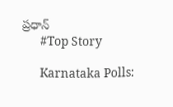ప్రధాన్
      #Top Story

      Karnataka Polls: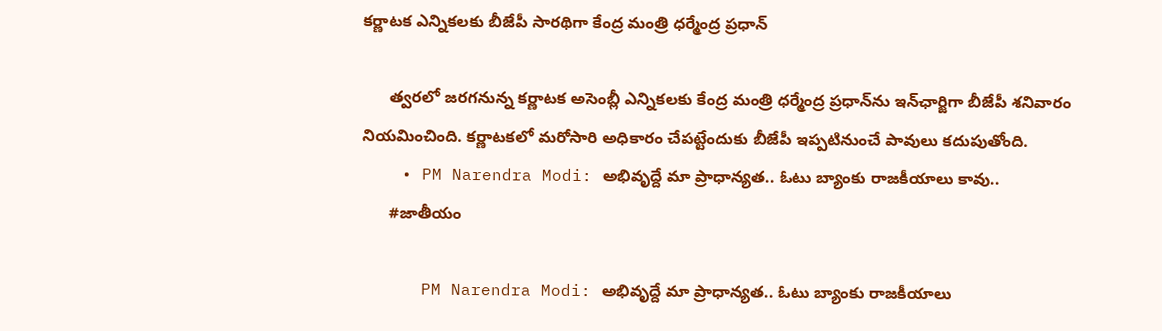కర్ణాటక ఎన్నికలకు బీజేపీ సారథిగా కేంద్ర మంత్రి ధర్మేంద్ర ప్రధాన్

      త్వరలో జరగనున్న కర్ణాటక అసెంబ్లీ ఎన్నికలకు కేంద్ర మంత్రి ధర్మేంద్ర ప్రధాన్‌ను ఇన్‌ఛార్జిగా బీజేపీ శనివారం నియమించింది. కర్ణాటకలో మరోసారి అధికారం చేపట్టేందుకు బీజేపీ ఇప్పటినుంచే పావులు కదుపుతోంది.
    • PM Narendra Modi: అభివృద్దే మా ప్రాధాన్యత.. ఓటు బ్యాంకు రాజకీయాలు కావు..
      #జాతీయం

      PM Narendra Modi: అభివృద్దే మా ప్రాధాన్యత.. ఓటు బ్యాంకు రాజకీయాలు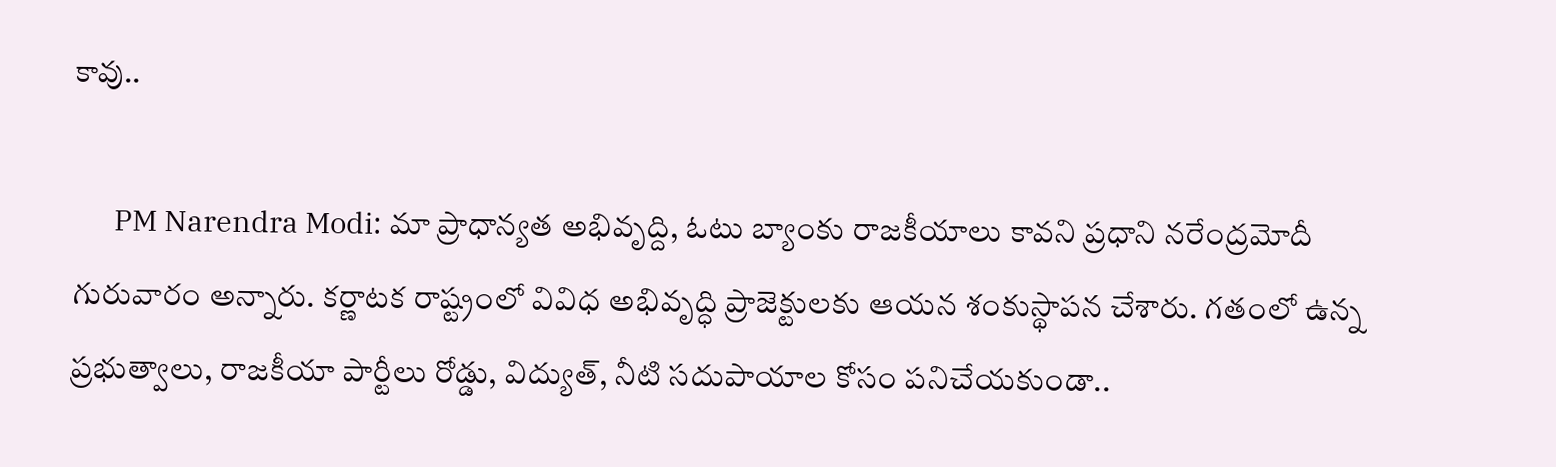కావు..

      PM Narendra Modi: మా ప్రాధాన్యత అభివృద్ది, ఓటు బ్యాంకు రాజకీయాలు కావని ప్రధాని నరేంద్రమోదీ గురువారం అన్నారు. కర్ణాటక రాష్ట్రంలో వివిధ అభివృద్ధి ప్రాజెక్టులకు ఆయన శంకుస్థాపన చేశారు. గతంలో ఉన్న ప్రభుత్వాలు, రాజకీయా పార్టీలు రోడ్డు, విద్యుత్, నీటి సదుపాయాల కోసం పనిచేయకుండా..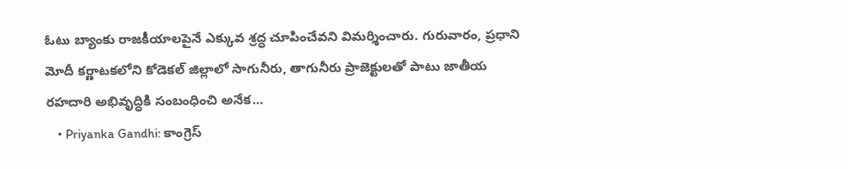ఓటు బ్యాంకు రాజకీయాలపైనే ఎక్కువ శ్రద్ధ చూపించేవని విమర్శించారు. గురువారం, ప్రధాని మోదీ కర్ణాటకలోని కోడెకల్ జిల్లాలో సాగునీరు, తాగునీరు ప్రాజెక్టులతో పాటు జాతీయ రహదారి అభివృద్ధికి సంబంధించి అనేక…
    • Priyanka Gandhi: కాంగ్రెస్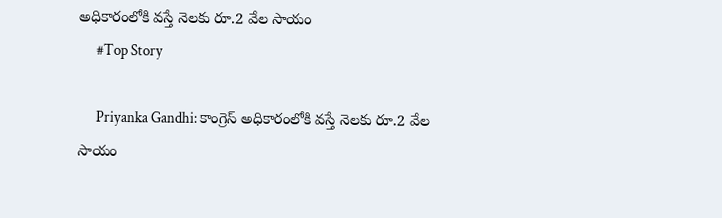అధికారంలోకి వస్తే నెలకు రూ.2 వేల సాయం
      #Top Story

      Priyanka Gandhi: కాంగ్రెస్ అధికారంలోకి వస్తే నెలకు రూ.2 వేల సాయం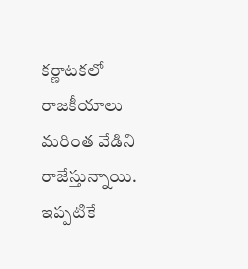క‌ర్ణాట‌క‌లో రాజ‌కీయాలు మ‌రింత వేడిని రాజేస్తున్నాయి. ఇప్ప‌టికే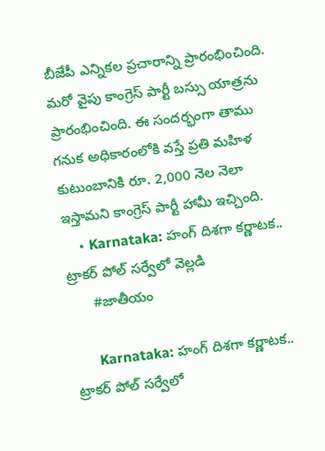బీజేపీ ఎన్నిక‌ల ప్ర‌చారాన్ని ప్రారంభించింది. మ‌రో వైపు కాంగ్రెస్ పార్టీ బ‌స్సు యాత్ర‌ను ప్రారంభించింది. ఈ సంద‌ర్భంగా తాము గ‌నుక అధికారంలోకి వ‌స్తే ప్ర‌తి మ‌హిళ కుటుంబానికి రూ. 2,000 నెల నెలా ఇస్తామ‌ని కాంగ్రెస్ పార్టీ హామీ ఇచ్చింది.
    • Karnataka: హంగ్‌ దిశగా కర్ణాటక.. ట్రాకర్ పోల్ సర్వేలో వెల్లడి
      #జాతీయం

      Karnataka: హంగ్‌ దిశగా కర్ణాటక.. ట్రాకర్ పోల్ సర్వేలో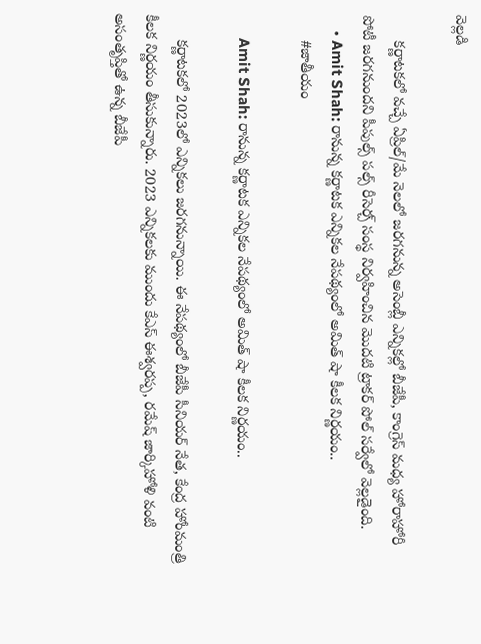వెల్లడి

      కర్ణాటకలో వచ్చే ఏప్రిల్‌/మే నెలలో జరగనున్న అసెంబ్లీ ఎన్నికల్లో బీజేపీ, కాంగ్రెస్‌ మధ్య హోరాహోరీ పోటీ జరగనుందని పీపుల్స్‌ పల్స్‌ రీసెర్చ్‌ సంస్థ నిర్వహించిన మొదటి ట్రాకర్‌ పోల్‌ సర్వేలో వెల్లడైంది.
    • Amit Shah: రానున్న కర్ణాటక ఎన్నికల నేపథ్యంలో అమిత్‌ షా కీలక నిర్ణయం..
      #జాతీయం

      Amit Shah: రానున్న కర్ణాటక ఎన్నికల నేపథ్యంలో అమిత్‌ షా కీలక నిర్ణయం..

      కర్ణాటకలో 2023లో ఎన్నికలు జరగనున్నాయి. ఈ నేపథ్యంలో బీజేపీ సీనియర్ నేత, కేంద్ర హోంమంత్రి కీలక నిర్ణయం తీసుకున్నారు. 2023 ఎన్నికలకు ముందు కేఎస్ ఈశ్వరప్ప, రమేష్ జార్కిహోళి వంటి అసంతృప్తితో ఉన్న బీజేపీ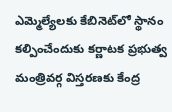ఎమ్మెల్యేలకు కేబినెట్‌లో స్థానం కల్పించేందుకు కర్ణాటక ప్రభుత్వ మంత్రివర్గ విస్తరణకు కేంద్ర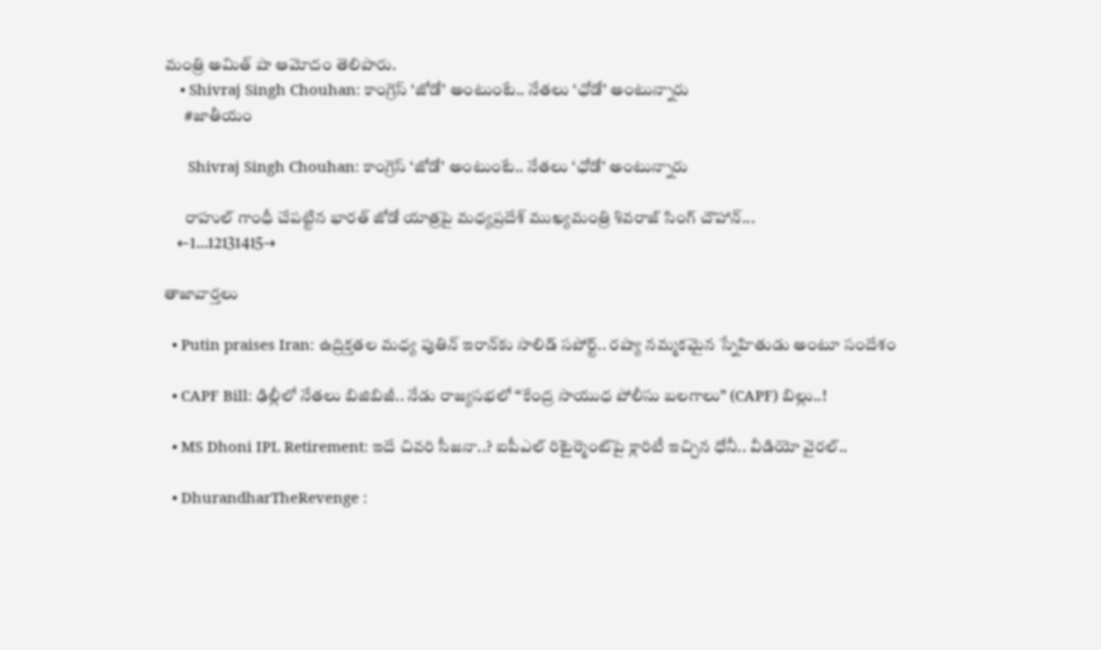మంత్రి అమిత్ షా ఆమోదం తెలిపారు.
    • Shivraj Singh Chouhan: కాంగ్రెస్ ‘జోడో’ అంటుంటే.. నేతలు ‘ఛోడో’ అంటున్నారు
      #జాతీయం

      Shivraj Singh Chouhan: కాంగ్రెస్ ‘జోడో’ అంటుంటే.. నేతలు ‘ఛోడో’ అంటున్నారు

      రాహుల్ గాంధీ చేపట్టిన భారత్ జోడో యాత్రపై మధ్యప్రదేశ్‌ ముఖ్యమంత్రి శివరాజ్ సింగ్‌ చౌహాన్‌...
    ←1…12131415→

తాజావార్తలు

  • Putin praises Iran: ఉద్రిక్తతల మధ్య పుతిన్ ఇరాన్‌కు సాలిడ్ సపోర్ట్.. రష్యా నమ్మకమైన స్నేహితుడు అంటూ సందేశం

  • CAPF Bill: ఢిల్లీలో నేతలు బిజిబిజీ.. నేడు రాజ్యసభలో “కేంద్ర సాయుధ పోలీసు బలగాలు” (CAPF) బిల్లు..!

  • MS Dhoni IPL Retirement: ఇదే చివరి సీజనా..? ఐపీఎల్‌ రిటైర్మెంట్‌పై క్లారిటీ ఇచ్చిన ధోనీ.. వీడియో వైరల్..

  • DhurandharTheRevenge :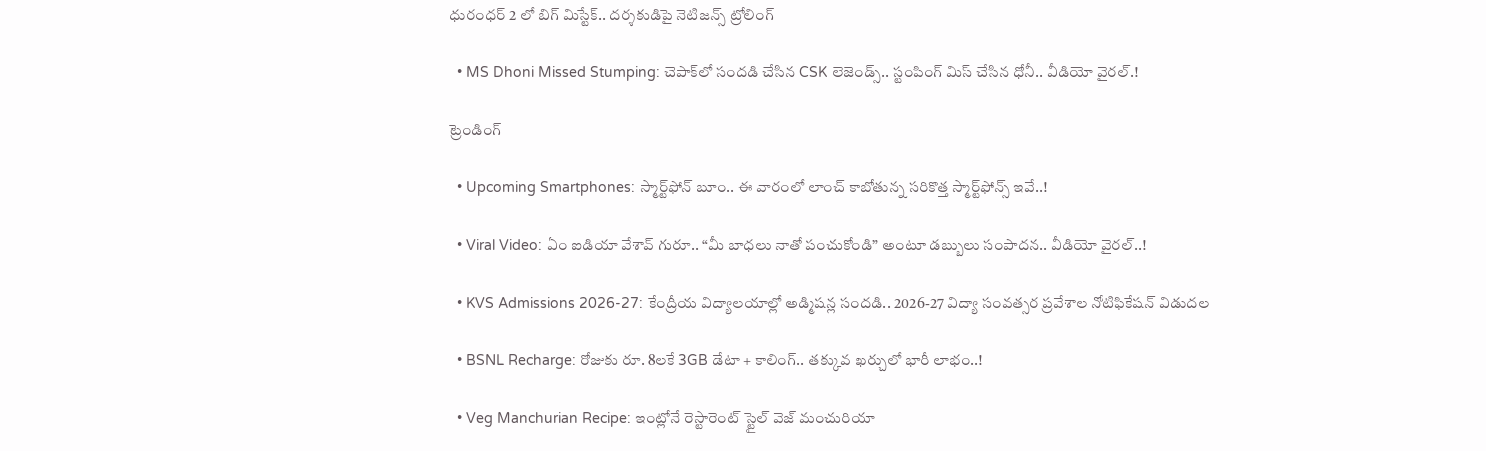ధురంధర్ 2 లో బిగ్ మిస్టేక్.. దర్శకుడిపై నెటిజన్స్ ట్రోలింగ్

  • MS Dhoni Missed Stumping: చెపాక్‌లో సందడి చేసిన CSK లెజెండ్స్.. స్టంపింగ్ మిస్ చేసిన ధోనీ.. వీడియో వైరల్.!

ట్రెండింగ్‌

  • Upcoming Smartphones: స్మార్ట్‌ఫోన్ బూం.. ఈ వారంలో లాంచ్ కాబోతున్న సరికొత్త స్మార్ట్‌ఫోన్స్ ఇవే..!

  • Viral Video: ఏం ఐడియా వేశావ్ గురూ.. “మీ బాధలు నాతో పంచుకోండి” అంటూ డబ్బులు సంపాదన.. వీడియో వైరల్..!

  • KVS Admissions 2026-27: కేంద్రీయ విద్యాలయాల్లో అడ్మిషన్ల సందడి.. 2026-27 విద్యా సంవత్సర ప్రవేశాల నోటిఫికేషన్ విడుదల

  • BSNL Recharge: రోజుకు రూ. 8లకే 3GB డేటా + కాలింగ్.. తక్కువ ఖర్చులో భారీ లాభం..!

  • Veg Manchurian Recipe: ఇంట్లోనే రెస్టారెంట్ స్టైల్ వెజ్ మంచురియా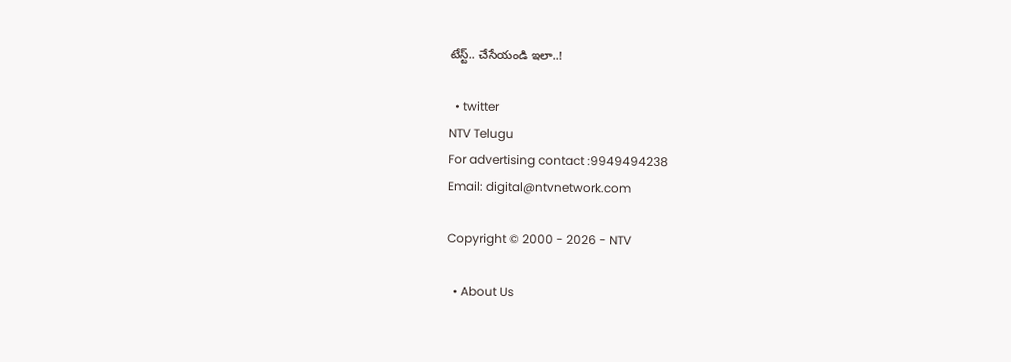టేస్ట్.. చేసేయండి ఇలా..!

  • twitter
NTV Telugu
For advertising contact :9949494238
Email: digital@ntvnetwork.com

Copyright © 2000 - 2026 - NTV

  • About Us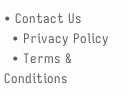• Contact Us
  • Privacy Policy
  • Terms & Conditions